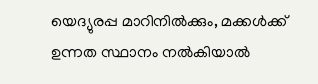യെദ്യുരപ്പ മാറിനില്‍ക്കും, മക്കള്‍ക്ക് ഉന്നത സ്ഥാനം നല്‍കിയാല്‍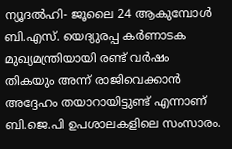ന്യൂദല്‍ഹി- ജൂലൈ 24 ആകുമ്പോള്‍ ബി.എസ്. യെദ്യുരപ്പ കര്‍ണാടക മുഖ്യമന്ത്രിയായി രണ്ട് വര്‍ഷം തികയും അന്ന് രാജിവെക്കാന്‍ അദ്ദേഹം തയാറായിട്ടുണ്ട് എന്നാണ് ബി.ജെ.പി ഉപശാലകളിലെ സംസാരം.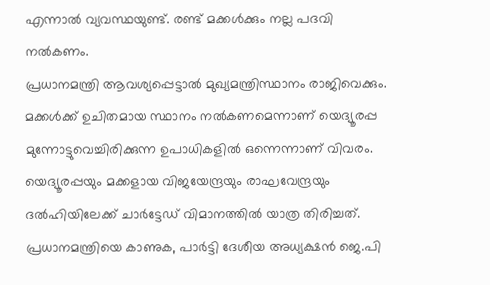എന്നാല്‍ വ്യവസ്ഥയുണ്ട്. രണ്ട് മക്കള്‍ക്കും നല്ല പദവി നല്‍കണം.
പ്രധാനമന്ത്രി ആവശ്യപ്പെട്ടാല്‍ മുഖ്യമന്ത്രിസ്ഥാനം രാജിവെക്കും. മക്കള്‍ക്ക് ഉചിതമായ സ്ഥാനം നല്‍കണമെന്നാണ് യെദ്യൂരപ്പ മുന്നോട്ടുവെച്ചിരിക്കുന്ന ഉപാധികളില്‍ ഒന്നെന്നാണ് വിവരം.
യെദ്യൂരപ്പയും മക്കളായ വിജയേന്ദ്രയും രാഘവേന്ദ്രയും ദല്‍ഹിയിലേക്ക് ചാര്‍ട്ടേഡ് വിമാനത്തില്‍ യാത്ര തിരിച്ചത്. പ്രധാനമന്ത്രിയെ കാണുക, പാര്‍ട്ടി ദേശീയ അധ്യക്ഷന്‍ ജെ.പി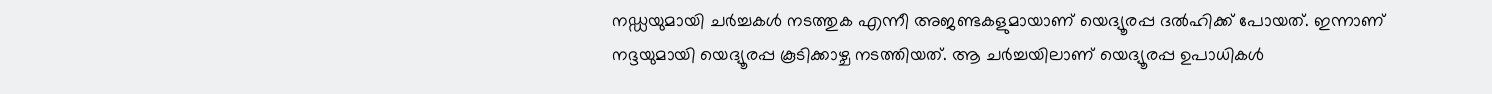നഡ്ഡയുമായി ചര്‍ച്ചകള്‍ നടത്തുക എന്നീ അജണ്ടകളുമായാണ് യെദ്യൂരപ്പ ദല്‍ഹിക്ക് പോയത്. ഇന്നാണ് നദ്ദയുമായി യെദ്യൂരപ്പ കൂടിക്കാഴ്ച നടത്തിയത്. ആ ചര്‍ച്ചയിലാണ് യെദ്യൂരപ്പ ഉപാധികള്‍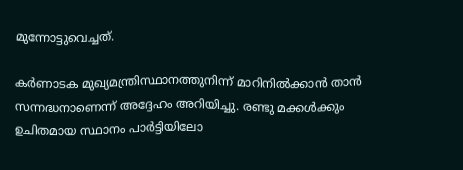മുന്നോട്ടുവെച്ചത്.

കര്‍ണാടക മുഖ്യമന്ത്രിസ്ഥാനത്തുനിന്ന് മാറിനില്‍ക്കാന്‍ താന്‍ സന്നദ്ധനാണെന്ന് അദ്ദേഹം അറിയിച്ചു. രണ്ടു മക്കള്‍ക്കും ഉചിതമായ സ്ഥാനം പാര്‍ട്ടിയിലോ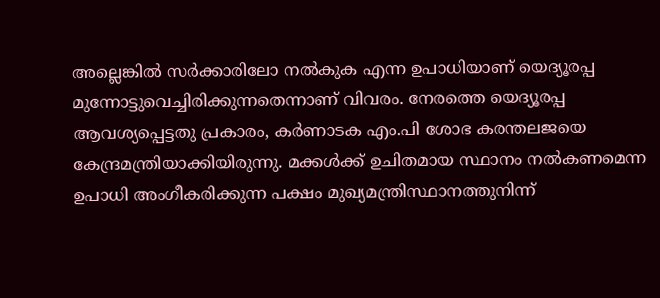അല്ലെങ്കില്‍ സര്‍ക്കാരിലോ നല്‍കുക എന്ന ഉപാധിയാണ് യെദ്യൂരപ്പ മുന്നോട്ടുവെച്ചിരിക്കുന്നതെന്നാണ് വിവരം. നേരത്തെ യെദ്യൂരപ്പ ആവശ്യപ്പെട്ടതു പ്രകാരം, കര്‍ണാടക എം.പി ശോഭ കരന്തലജയെ കേന്ദ്രമന്ത്രിയാക്കിയിരുന്നു. മക്കള്‍ക്ക് ഉചിതമായ സ്ഥാനം നല്‍കണമെന്ന ഉപാധി അംഗീകരിക്കുന്ന പക്ഷം മുഖ്യമന്ത്രിസ്ഥാനത്തുനിന്ന്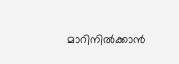മാറിനില്‍ക്കാന്‍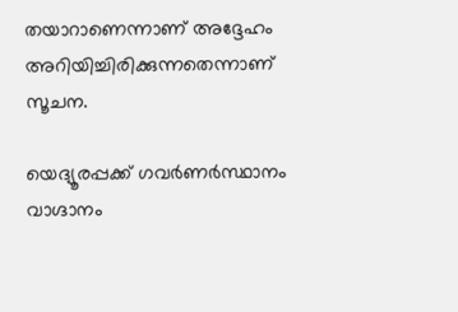തയാറാണെന്നാണ് അദ്ദേഹം അറിയിച്ചിരിക്കുന്നതെന്നാണ് സൂചന.

യെദ്യൂരപ്പക്ക് ഗവര്‍ണര്‍സ്ഥാനം വാഗ്ദാനം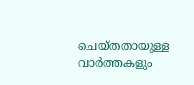ചെയ്തതായുള്ള വാര്‍ത്തകളും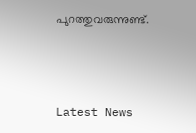പുറത്തുവരുന്നുണ്ട്.



Latest News